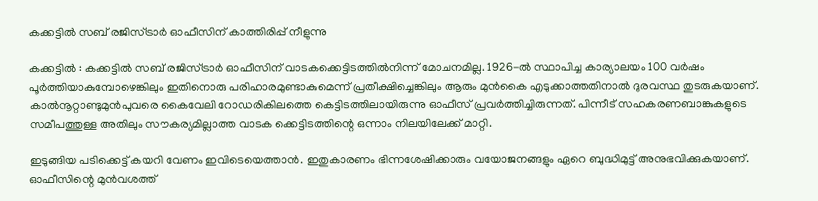കക്കട്ടിൽ സബ് രജിസ്ട്രാർ ഓഫീസിന് കാത്തിരിപ്പ് നീളുന്നു

കക്കട്ടിൽ : കക്കട്ടിൽ സബ് രജിസ്ട്രാർ ഓഫീസിന് വാടകക്കെട്ടിടത്തിൽനിന്ന് മോചനമില്ല. 1926-ൽ സ്ഥാപിച്ച കാര്യാലയം 100 വർഷം പൂർത്തിയാകുമ്പോഴെങ്കിലും ഇതിനൊരു പരിഹാരമുണ്ടാകുമെന്ന് പ്രതീക്ഷിച്ചെങ്കിലും ആരും മുൻകൈ എടുക്കാത്തതിനാൽ ദുരവസ്ഥ തുടരുകയാണ്. കാൽനൂറ്റാണ്ടുമുൻപുവരെ കൈവേലി റോഡരികിലത്തെ കെട്ടിടത്തിലായിരുന്നു ഓഫീസ് പ്രവർത്തിച്ചിരുന്നത്. പിന്നീട് സഹകരണബാങ്കുകളുടെ സമീപത്തുള്ള അതിലും സൗകര്യമില്ലാത്ത വാടക ക്കെട്ടിടത്തിന്റെ ഒന്നാം നിലയിലേക്ക് മാറ്റി.

ഇടുങ്ങിയ പടിക്കെട്ട് കയറി വേണം ഇവിടെയെത്താൻ. ഇതുകാരണം ഭിന്നശേഷിക്കാരും വയോജനങ്ങളും ഏറെ ബുദ്ധിമുട്ട് അനുഭവിക്കുകയാണ്. ഓഫീസിന്റെ മുൻവശത്ത്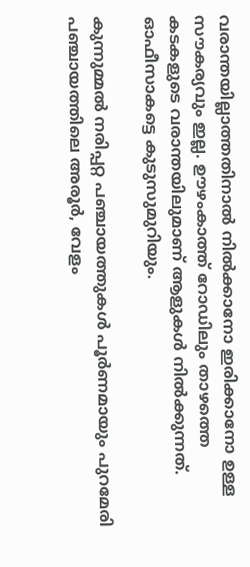വരാന്തയില്ലാത്തതിനാൽ നിൽക്കാനോ ഇരിക്കാനോ ഉള്ള സൗകര്യവും ഇല്ല. ഊഴംകാത്ത് റോഡിലും താഴത്തെ കടകളുടെ വരാന്തയിലുമാണ് ആളുകൾ നിൽക്കുന്നത്. ഓഫീസാകട്ടെ കുടുസുമുറിയും.

കുന്നുമ്മൽ നരിപ്പറ്റ പഞ്ചായത്തുകൾ പൂർണമായും പുറമേരി പഞ്ചായത്തിലെ അരൂർ, വേളം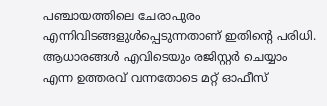പഞ്ചായത്തിലെ ചേരാപുരം എന്നിവിടങ്ങളുൾപ്പെടുന്നതാണ് ഇതിന്റെ പരിധി. ആധാരങ്ങൾ എവിടെയും രജിസ്റ്റർ ചെയ്യാം എന്ന ഉത്തരവ് വന്നതോടെ മറ്റ് ഓഫീസ്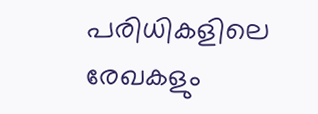പരിധികളിലെ രേഖകളും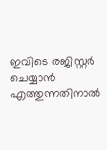ഇവിടെ രജിസ്റ്റർ ചെയ്യാൻ എത്തുന്നതിനാൽ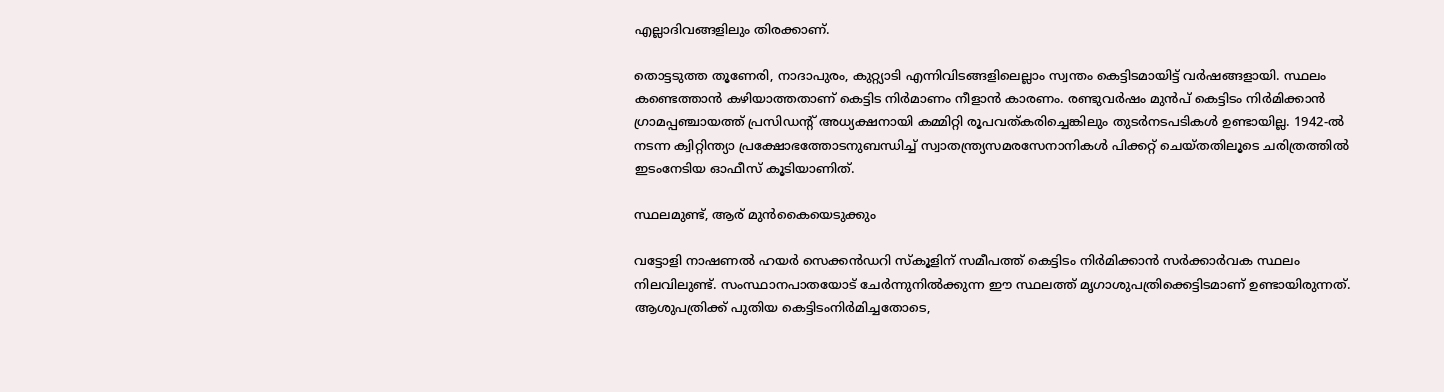എല്ലാദിവങ്ങളിലും തിരക്കാണ്.

തൊട്ടടുത്ത തൂണേരി, നാദാപുരം, കുറ്റ്യാടി എന്നിവിടങ്ങളിലെല്ലാം സ്വന്തം കെട്ടിടമായിട്ട് വർഷങ്ങളായി. സ്ഥലം കണ്ടെത്താൻ കഴിയാത്തതാണ് കെട്ടിട നിർമാണം നീളാൻ കാരണം. രണ്ടുവർഷം മുൻപ്‌ കെട്ടിടം നിർമിക്കാൻ ഗ്രാമപ്പഞ്ചായത്ത് പ്രസിഡന്റ് അധ്യക്ഷനായി കമ്മിറ്റി രൂപവത്കരിച്ചെങ്കിലും തുടർനടപടികൾ ഉണ്ടായില്ല. 1942-ൽ നടന്ന ക്വിറ്റിന്ത്യാ പ്രക്ഷോഭത്തോടനുബന്ധിച്ച് സ്വാതന്ത്ര്യസമരസേനാനികൾ പിക്കറ്റ് ചെയ്തതിലൂടെ ചരിത്രത്തിൽ ഇടംനേടിയ ഓഫീസ് കൂടിയാണിത്.

സ്ഥലമുണ്ട്, ആര് മുൻകൈയെടുക്കും

വട്ടോളി നാഷണൽ ഹയർ സെക്കൻഡറി സ്കൂളിന് സമീപത്ത് കെട്ടിടം നിർമിക്കാൻ സർക്കാർവക സ്ഥലം നിലവിലുണ്ട്. സംസ്ഥാനപാതയോട് ചേർന്നുനിൽക്കുന്ന ഈ സ്ഥലത്ത് മൃഗാശുപത്രിക്കെട്ടിടമാണ് ഉണ്ടായിരുന്നത്. ആശുപത്രിക്ക് പുതിയ കെട്ടിടംനിർമിച്ചതോടെ,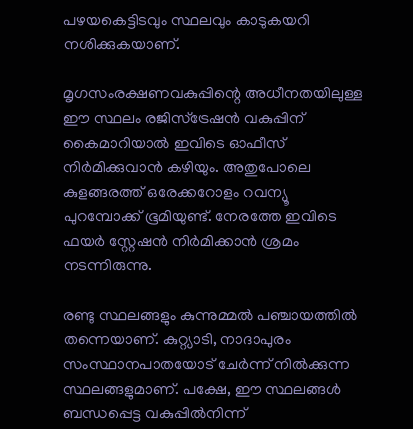പഴയകെട്ടിടവും സ്ഥലവും കാടുകയറി നശിക്കുകയാണ്.

മൃഗസംരക്ഷണവകുപ്പിന്റെ അധീനതയിലുള്ള ഈ സ്ഥലം രജിസ്ട്രേഷൻ വകുപ്പിന് കൈമാറിയാൽ ഇവിടെ ഓഫീസ് നിർമിക്കുവാൻ കഴിയും. അതുപോലെ കുളങ്ങരത്ത് ഒരേക്കറോളം റവന്യൂ പുറമ്പോക്ക് ഭൂമിയുണ്ട്. നേരത്തേ ഇവിടെ ഫയർ സ്റ്റേഷൻ നിർമിക്കാൻ ശ്രമം നടന്നിരുന്നു.

രണ്ടു സ്ഥലങ്ങളും കുന്നുമ്മൽ പഞ്ചായത്തിൽ തന്നെയാണ്. കുറ്റ്യാടി, നാദാപുരം സംസ്ഥാനപാതയോട് ചേർന്ന് നിൽക്കുന്ന സ്ഥലങ്ങളുമാണ്. പക്ഷേ, ഈ സ്ഥലങ്ങൾ ബന്ധപ്പെട്ട വകുപ്പിൽനിന്ന്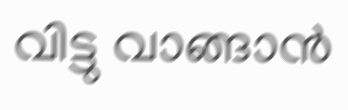വിട്ടു വാങ്ങാൻ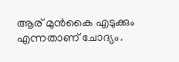ആര് മുൻകൈ എടുക്കും എന്നതാണ് ചോദ്യം.